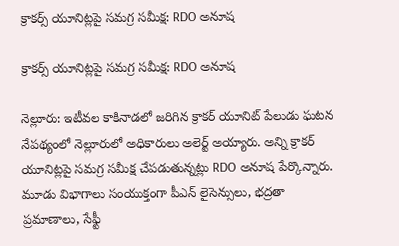క్రాకర్స్ యూనిట్లపై సమగ్ర సమీక్ష: RDO అనూష

క్రాకర్స్ యూనిట్లపై సమగ్ర సమీక్ష: RDO అనూష

నెల్లూరు: ఇటీవల కాకినాడలో జరిగిన క్రాకర్ యూనిట్ పేలుడు ఘటన నేపథ్యంలో నెల్లూరులో అధికారులు అలెర్ట్ అయ్యారు. అన్ని క్రాకర్ యూనిట్లపై సమగ్ర సమీక్ష చేపడుతున్నట్లు RDO అనూష పేర్కొన్నారు. మూడు విభాగాలు సంయుక్తంగా పీఎన్ లైసెన్సులు, భద్రతా ప్రమాణాలు, సేఫ్టీ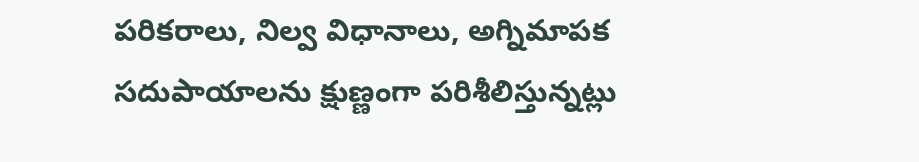పరికరాలు, నిల్వ విధానాలు, అగ్నిమాపక సదుపాయాలను క్షుణ్ణంగా పరిశీలిస్తున్నట్లు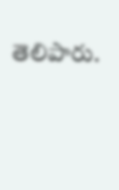తెలిపారు.